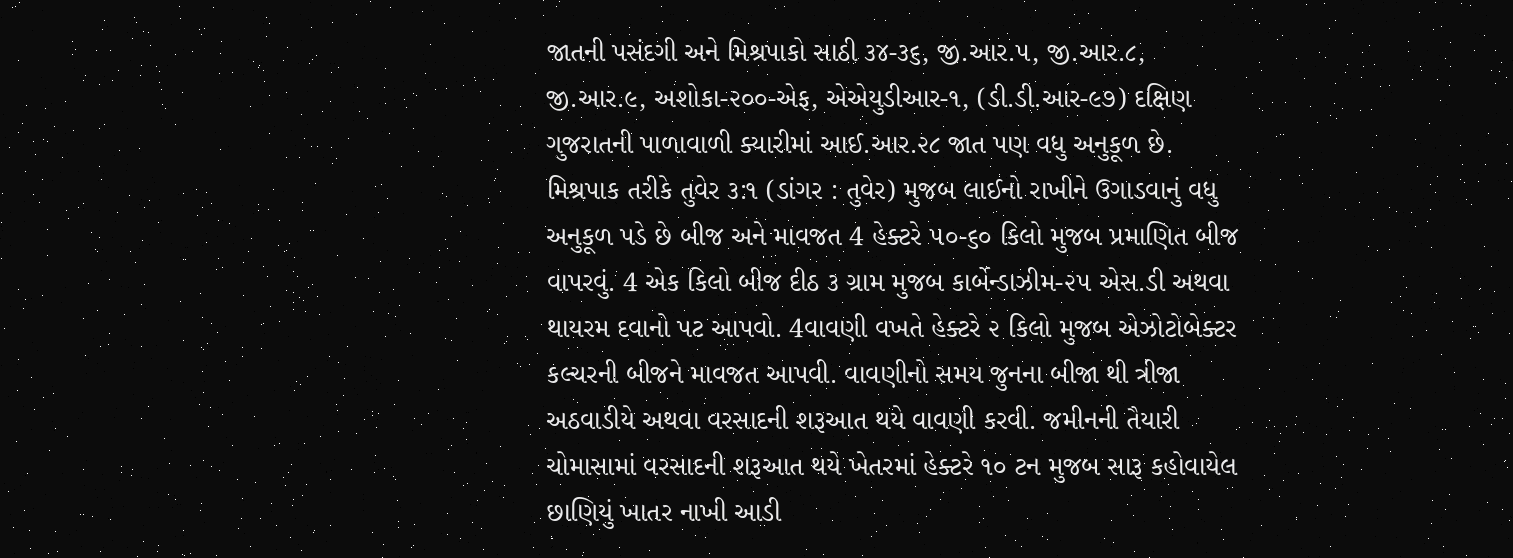જાતની પસંદગી અને મિશ્રપાકો સાઠી ૩૪-૩૬, જી.આર.૫, જી.આર.૮, જી.આર.૯, અશોકા-૨૦૦-એફ, એએયુડીઆર-૧, (ડી.ડી.આર-૯૭) દક્ષિણ ગુજરાતની પાળાવાળી ક્યારીમાં આઈ.આર.૨૮ જાત પણ વધુ અનુકૂળ છે. મિશ્રપાક તરીકે તુવેર ૩:૧ (ડાંગર : તુવેર) મુજબ લાઈનો રાખીને ઉગાડવાનું વધુ અનુકૂળ પડે છે બીજ અને માવજત 4 હેક્ટરે ૫૦-૬૦ કિલો મુજબ પ્રમાણિત બીજ વાપરવું. 4 એક કિલો બીજ દીઠ ૩ ગ્રામ મુજબ કાર્બેન્ડાઝીમ-૨૫ એસ.ડી અથવા થાયરમ દવાનો પટ આપવો. 4વાવણી વખતે હેક્ટરે ૨ કિલો મુજબ એઝોટોબેક્ટર કલ્ચરની બીજને માવજત આપવી. વાવણીનો સમય જુનના બીજા થી ત્રીજા અઠવાડીયે અથવા વરસાદની શરૂઆત થયે વાવણી કરવી. જમીનની તૈયારી ચોમાસામાં વરસાદની શરૂઆત થયે ખેતરમાં હેક્ટરે ૧૦ ટન મુજબ સારૂ કહોવાયેલ છાણિયું ખાતર નાખી આડી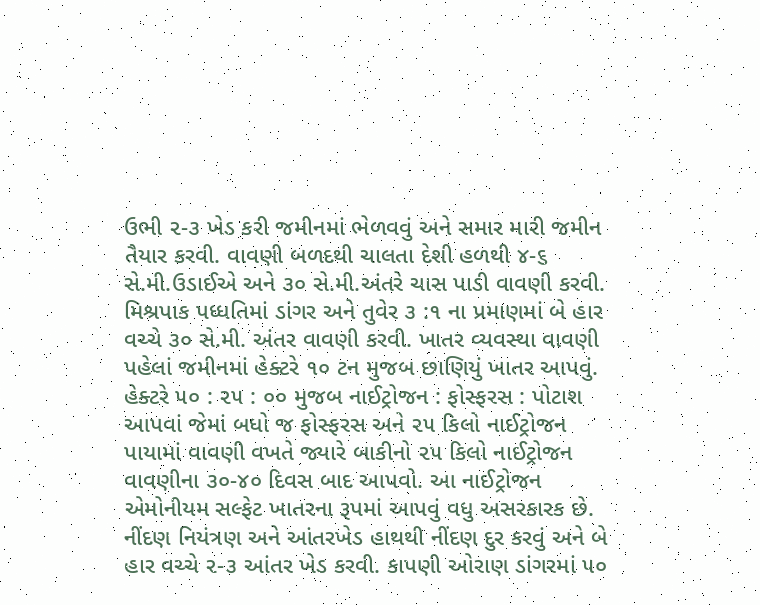ઉભી ૨-૩ ખેડ કરી જમીનમાં ભેળવવું અને સમાર મારી જમીન તૈયાર કરવી. વાવણી બળદથી ચાલતા દેશી હળથી ૪-૬ સે.મી.ઉડાઈએ અને ૩૦ સે.મી.અંતરે ચાસ પાડી વાવણી કરવી. મિશ્રપાક પધ્ધતિમાં ડાંગર અને તુવેર ૩ :૧ ના પ્રમાણમાં બે હાર વચ્ચે ૩૦ સે.મી. અંતર વાવણી કરવી. ખાતર વ્યવસ્થા વાવણી પહેલાં જમીનમાં હેક્ટરે ૧૦ ટન મુજબ છાણિયું ખાતર આપવું. હેક્ટરે ૫૦ : ૨૫ : ૦૦ મુજબ નાઈટ્રોજન : ફોસ્ફરસ : પોટાશ આપવાં જેમાં બધો જ ફોસ્ફરસ અને ૨૫ કિલો નાઈટ્રોજન પાયામાં વાવણી વખતે જ્યારે બાકીનો ૨૫ કિલો નાઈટ્રોજન વાવણીના ૩૦-૪૦ દિવસ બાદ આપવો. આ નાઈટ્રોજન એમોનીયમ સલ્ફેટ ખાતરના રૂપમાં આપવું વધુ અસરકારક છે. નીંદણ નિયંત્રણ અને આંતરખેડ હાથથી નીંદણ દુર કરવું અને બે હાર વચ્ચે ૨-૩ આંતર ખેડ કરવી. કાપણી ઓરાણ ડાંગરમાં ૫૦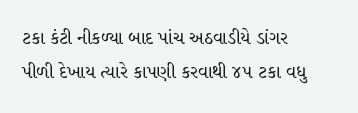ટકા કંટી નીકળ્યા બાદ પાંચ અઠવાડીયે ડાંગર પીળી દેખાય ત્યારે કાપણી કરવાથી ૪૫ ટકા વધુ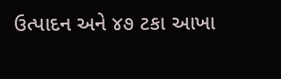ઉત્પાદન અને ૪૭ ટકા આખા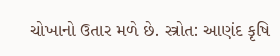ચોખાનો ઉતાર મળે છે. સ્ત્રોત: આણંદ કૃષિ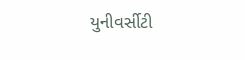યુનીવર્સીટી